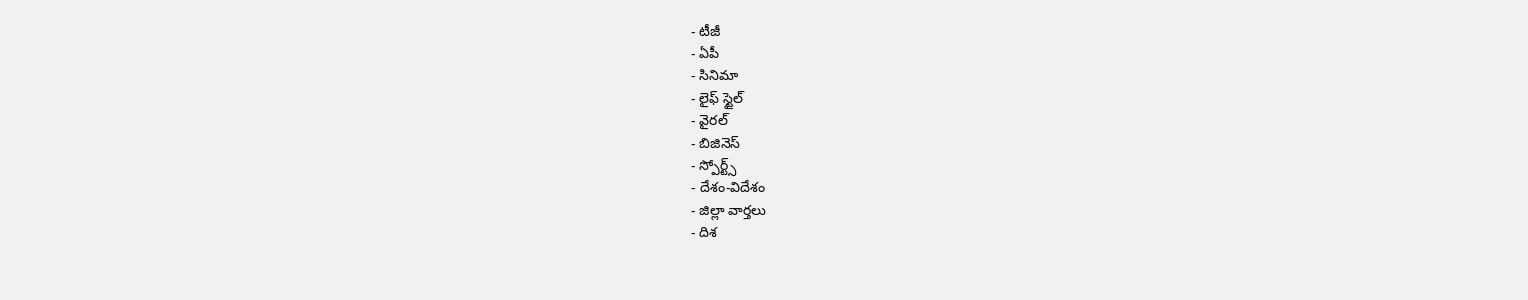- టీజీ
- ఏపీ
- సినిమా
- లైఫ్ స్టైల్
- వైరల్
- బిజినెస్
- స్పోర్ట్స్
- దేశం-విదేశం
- జిల్లా వార్తలు
- దిశ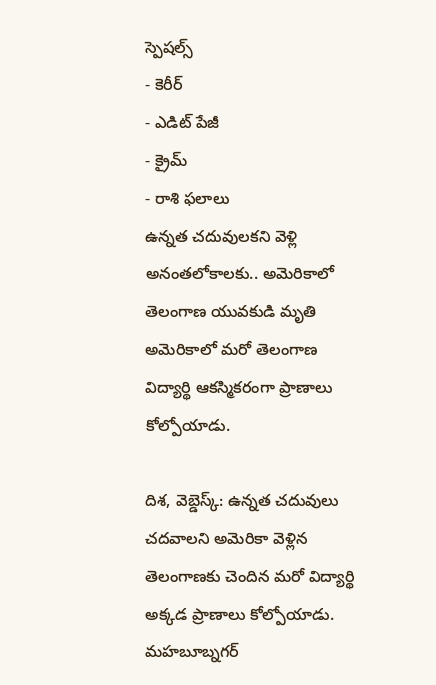స్పెషల్స్
- కెరీర్
- ఎడిట్ పేజీ
- క్రైమ్
- రాశి ఫలాలు
ఉన్నత చదువులకని వెళ్లి అనంతలోకాలకు.. అమెరికాలో తెలంగాణ యువకుడి మృతి
అమెరికాలో మరో తెలంగాణ విద్యార్థి ఆకస్మికరంగా ప్రాణాలు కోల్పోయాడు.

దిశ, వెబ్డెస్క్: ఉన్నత చదువులు చదవాలని అమెరికా వెళ్లిన తెలంగాణకు చెందిన మరో విద్యార్థి అక్కడ ప్రాణాలు కోల్పోయాడు. మహబూబ్నగర్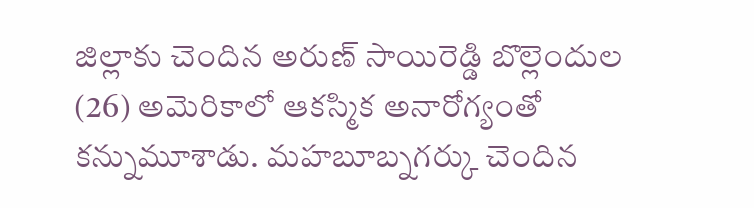జిల్లాకు చెందిన అరుణ్ సాయిరెడ్డి బొల్లెందుల (26) అమెరికాలో ఆకస్మిక అనారోగ్యంతో కన్నుమూశాడు. మహబూబ్నగర్కు చెందిన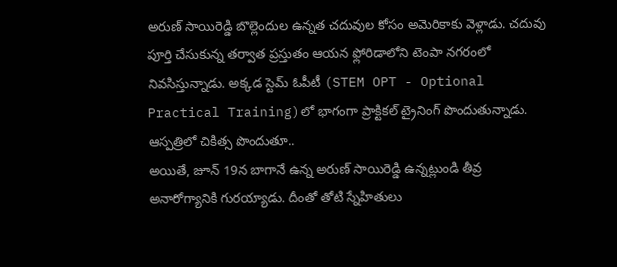అరుణ్ సాయిరెడ్డి బొల్లెందుల ఉన్నత చదువుల కోసం అమెరికాకు వెళ్లాడు. చదువు పూర్తి చేసుకున్న తర్వాత ప్రస్తుతం ఆయన ఫ్లోరిడాలోని టెంపా నగరంలో నివసిస్తున్నాడు. అక్కడ స్టెమ్ ఓపీటీ (STEM OPT - Optional Practical Training)లో భాగంగా ప్రాక్టికల్ ట్రైనింగ్ పొందుతున్నాడు.
ఆస్పత్రిలో చికిత్స పొందుతూ..
అయితే, జూన్ 19న బాగానే ఉన్న అరుణ్ సాయిరెడ్డి ఉన్నట్లుండి తీవ్ర అనారోగ్యానికి గురయ్యాడు. దీంతో తోటి స్నేహితులు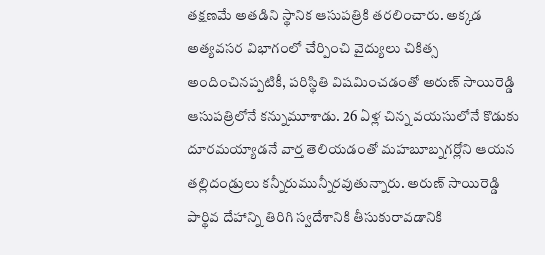తక్షణమే అతడిని స్థానిక ఆసుపత్రికి తరలించారు. అక్కడ అత్యవసర విభాగంలో చేర్పించి వైద్యులు చికిత్స అందించినప్పటికీ, పరిస్థితి విషమించడంతో అరుణ్ సాయిరెడ్డి ఆసుపత్రిలోనే కన్నుమూశాడు. 26 ఏళ్ల చిన్న వయసులోనే కొడుకు దూరమయ్యాడనే వార్త తెలియడంతో మహబూబ్నగర్లోని ఆయన తల్లిదండ్రులు కన్నీరుమున్నీరవుతున్నారు. అరుణ్ సాయిరెడ్డి పార్థివ దేహాన్ని తిరిగి స్వదేశానికి తీసుకురావడానికి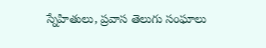స్నేహితులు, ప్రవాస తెలుగు సంఘాలు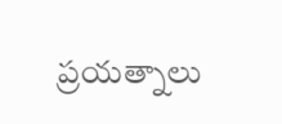ప్రయత్నాలు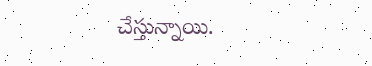చేస్తున్నాయి.